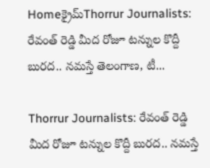Homeక్రైమ్‌Thorrur Journalists: రేవంత్ రెడ్డి మీద రోజూ టన్నుల కొద్దీ బురద.. నమస్తే తెలంగాణ, టీ...

Thorrur Journalists: రేవంత్ రెడ్డి మీద రోజూ టన్నుల కొద్దీ బురద.. నమస్తే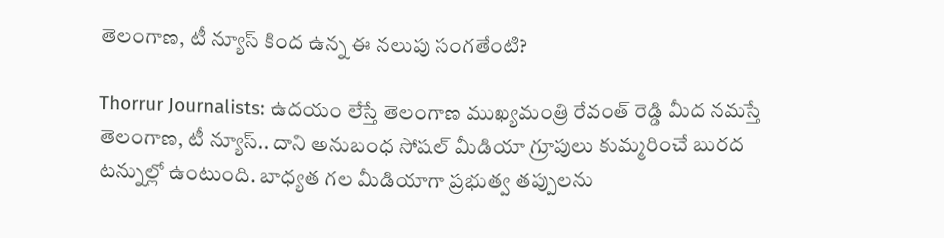తెలంగాణ, టీ న్యూస్ కింద ఉన్న ఈ నలుపు సంగతేంటి?

Thorrur Journalists: ఉదయం లేస్తే తెలంగాణ ముఖ్యమంత్రి రేవంత్ రెడ్డి మీద నమస్తే తెలంగాణ, టీ న్యూస్.. దాని అనుబంధ సోషల్ మీడియా గ్రూపులు కుమ్మరించే బురద టన్నుల్లో ఉంటుంది. బాధ్యత గల మీడియాగా ప్రభుత్వ తప్పులను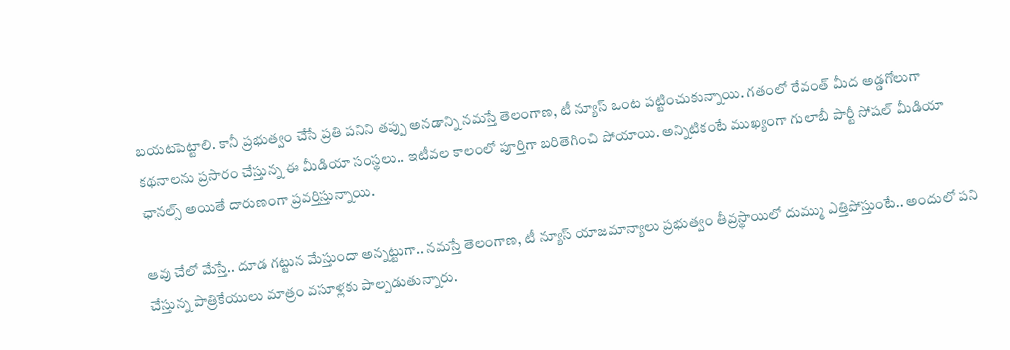బయటపెట్టాలి. కానీ ప్రభుత్వం చేసే ప్రతి పనిని తప్పు అనడాన్ని నమస్తే తెలంగాణ, టీ న్యూస్ ఒంట పట్టించుకున్నాయి. గతంలో రేవంత్ మీద అడ్డగోలుగా కథనాలను ప్రసారం చేస్తున్న ఈ మీడియా సంస్థలు.. ఇటీవల కాలంలో పూర్తిగా బరితెగించి పోయాయి. అన్నిటికంటే ముఖ్యంగా గులాబీ పార్టీ సోషల్ మీడియా ఛానల్స్ అయితే దారుణంగా ప్రవర్తిస్తున్నాయి.

ఆవు చేలో మేస్తే.. దూడ గట్టున మేస్తుందా అన్నట్టుగా.. నమస్తే తెలంగాణ, టీ న్యూస్ యాజమాన్యాలు ప్రభుత్వం తీవ్రస్థాయిలో దుమ్ము ఎత్తిపోస్తుంటే.. అందులో పని చేస్తున్న పాత్రికేయులు మాత్రం వసూళ్లకు పాల్పడుతున్నారు.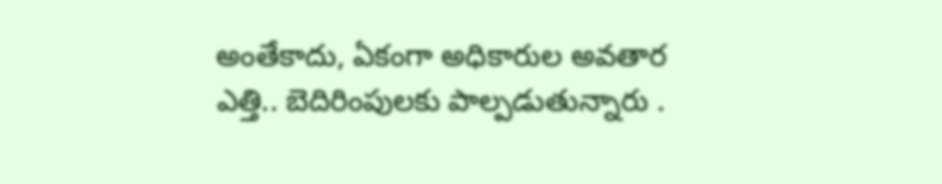అంతేకాదు, ఏకంగా అధికారుల అవతార ఎత్తి.. బెదిరింపులకు పాల్పడుతున్నారు .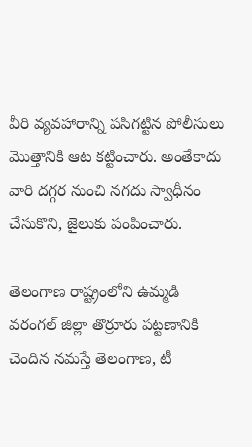వీరి వ్యవహారాన్ని పసిగట్టిన పోలీసులు మొత్తానికి ఆట కట్టించారు. అంతేకాదు వారి దగ్గర నుంచి నగదు స్వాధీనం చేసుకొని, జైలుకు పంపించారు.

తెలంగాణ రాష్ట్రంలోని ఉమ్మడి వరంగల్ జిల్లా తొర్రూరు పట్టణానికి చెందిన నమస్తే తెలంగాణ, టీ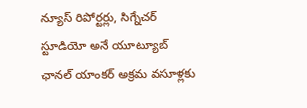న్యూస్ రిపోర్టర్లు, సిగ్నేచర్ స్టూడియో అనే యూట్యూబ్ ఛానల్ యాంకర్ అక్రమ వసూళ్లకు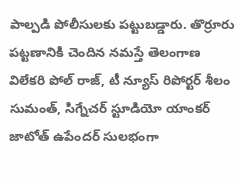పాల్పడి పోలీసులకు పట్టుబడ్డారు. తొర్రూరు పట్టణానికి చెందిన నమస్తే తెలంగాణ విలేకరి పోల్ రాజ్, టీ న్యూస్ రిపోర్టర్ శీలం సుమంత్, సిగ్నేచర్ స్టూడియో యాంకర్ జాటోత్ ఉపేందర్ సులభంగా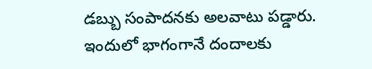డబ్బు సంపాదనకు అలవాటు పడ్డారు. ఇందులో భాగంగానే దందాలకు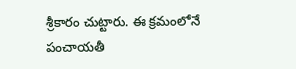శ్రీకారం చుట్టారు. ఈ క్రమంలోనే పంచాయతీ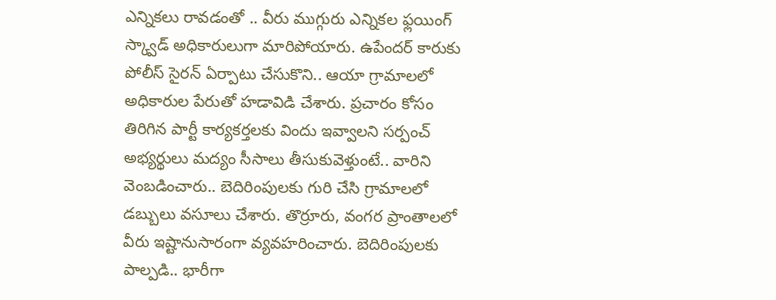ఎన్నికలు రావడంతో .. వీరు ముగ్గురు ఎన్నికల ఫ్లయింగ్ స్క్వాడ్ అధికారులుగా మారిపోయారు. ఉపేందర్ కారుకు పోలీస్ సైరన్ ఏర్పాటు చేసుకొని.. ఆయా గ్రామాలలో అధికారుల పేరుతో హడావిడి చేశారు. ప్రచారం కోసం తిరిగిన పార్టీ కార్యకర్తలకు విందు ఇవ్వాలని సర్పంచ్ అభ్యర్థులు మద్యం సీసాలు తీసుకువెళ్తుంటే.. వారిని వెంబడించారు.. బెదిరింపులకు గురి చేసి గ్రామాలలో డబ్బులు వసూలు చేశారు. తొర్రూరు, వంగర ప్రాంతాలలో వీరు ఇష్టానుసారంగా వ్యవహరించారు. బెదిరింపులకు పాల్పడి.. భారీగా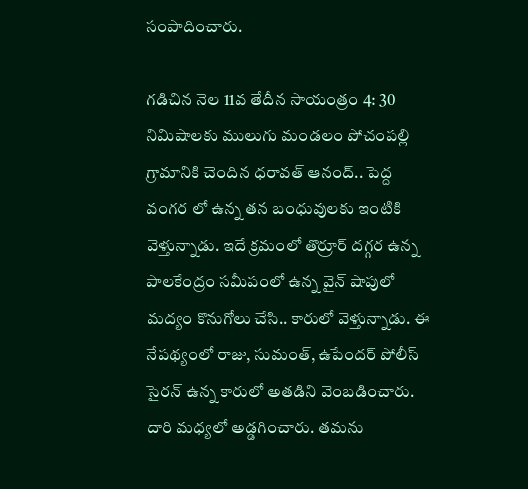సంపాదించారు.

గడిచిన నెల 11వ తేదీన సాయంత్రం 4: 30 నిమిషాలకు ములుగు మండలం పోచంపల్లి గ్రామానికి చెందిన ధరావత్ ఆనంద్.. పెద్ద వంగర లో ఉన్న తన బంధువులకు ఇంటికి వెళ్తున్నాడు. ఇదే క్రమంలో తొర్రూర్ దగ్గర ఉన్న పాలకేంద్రం సమీపంలో ఉన్న వైన్ షాపులో మద్యం కొనుగోలు చేసి.. కారులో వెళ్తున్నాడు. ఈ నేపథ్యంలో రాజు, సుమంత్, ఉపేందర్ పోలీస్ సైరన్ ఉన్న కారులో అతడిని వెంబడించారు. దారి మధ్యలో అడ్డగించారు. తమను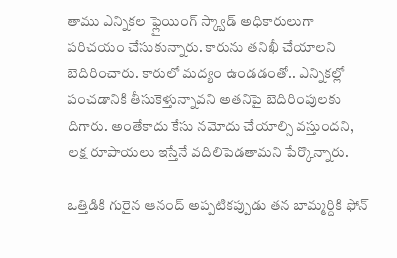తాము ఎన్నికల ఫ్లైయింగ్ స్క్వాడ్ అధికారులుగా పరిచయం చేసుకున్నారు. కారును తనిఖీ చేయాలని బెదిరించారు. కారులో మద్యం ఉండడంతో.. ఎన్నికల్లో పంచడానికి తీసుకెళ్తున్నావని అతనిపై బెదిరింపులకు దిగారు. అంతేకాదు కేసు నమోదు చేయాల్సి వస్తుందని, లక్ష రూపాయలు ఇస్తేనే వదిలిపెడతామని పేర్కొన్నారు.

ఒత్తిడికి గురైన ఆనంద్ అప్పటికప్పుడు తన బామ్మర్దికి ఫోన్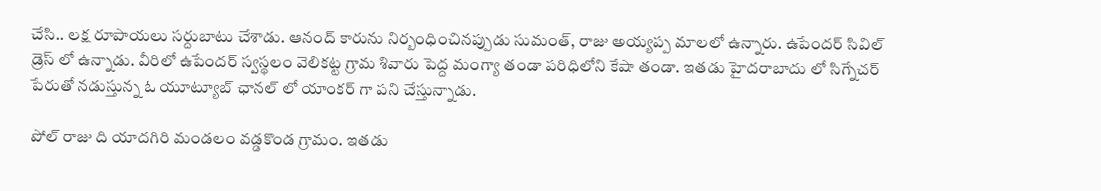చేసి.. లక్ష రూపాయలు సర్దుబాటు చేశాడు. ఆనంద్ కారును నిర్బంధించినప్పుడు సుమంత్, రాజు అయ్యప్ప మాలలో ఉన్నారు. ఉపేందర్ సివిల్ డ్రెస్ లో ఉన్నాడు. వీరిలో ఉపేందర్ స్వస్థలం వెలికట్ట గ్రామ శివారు పెద్ద మంగ్యా తండా పరిధిలోని కేషా తండా. ఇతడు హైదరాబాదు లో సిగ్నేచర్ పేరుతో నడుస్తున్న ఓ యూట్యూబ్ ఛానల్ లో యాంకర్ గా పని చేస్తున్నాడు.

పోల్ రాజు ది యాదగిరి మండలం వడ్డకొండ గ్రామం. ఇతడు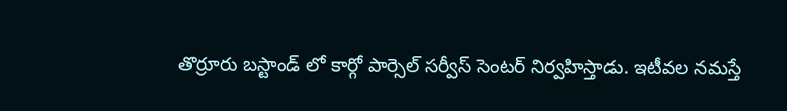తొర్రూరు బస్టాండ్ లో కార్గో పార్సెల్ సర్వీస్ సెంటర్ నిర్వహిస్తాడు. ఇటీవల నమస్తే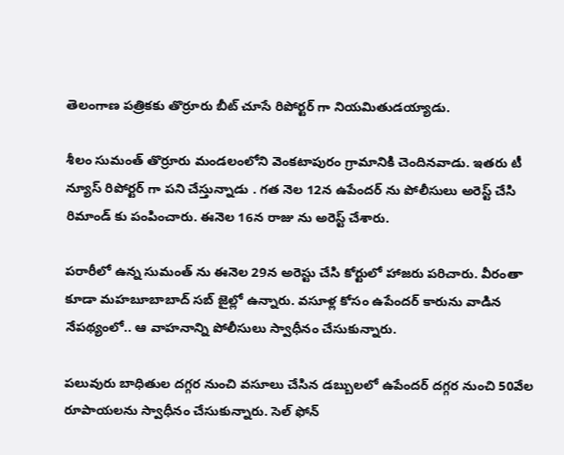తెలంగాణ పత్రికకు తొర్రూరు బీట్ చూసే రిపోర్టర్ గా నియమితుడయ్యాడు.

శీలం సుమంత్ తొర్రూరు మండలంలోని వెంకటాపురం గ్రామానికి చెందినవాడు. ఇతరు టీ న్యూస్ రిపోర్టర్ గా పని చేస్తున్నాడు . గత నెల 12న ఉపేందర్ ను పోలీసులు అరెస్ట్ చేసి రిమాండ్ కు పంపించారు. ఈనెల 16న రాజు ను అరెస్ట్ చేశారు.

పరారీలో ఉన్న సుమంత్ ను ఈనెల 29న అరెస్టు చేసి కోర్టులో హాజరు పరిచారు. వీరంతా కూడా మహబూబాబాద్ సబ్ జైల్లో ఉన్నారు. వసూళ్ల కోసం ఉపేందర్ కారును వాడిన నేపథ్యంలో.. ఆ వాహనాన్ని పోలీసులు స్వాధీనం చేసుకున్నారు.

పలువురు బాధితుల దగ్గర నుంచి వసూలు చేసిన డబ్బులలో ఉపేందర్ దగ్గర నుంచి 50వేల రూపాయలను స్వాధీనం చేసుకున్నారు. సెల్ ఫోన్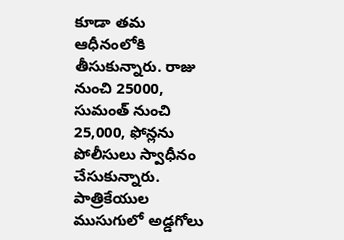కూడా తమ ఆధీనంలోకి తీసుకున్నారు. రాజు నుంచి 25000, సుమంత్ నుంచి 25,000, ఫోన్లను పోలీసులు స్వాధీనం చేసుకున్నారు. పాత్రికేయుల ముసుగులో అడ్డగోలు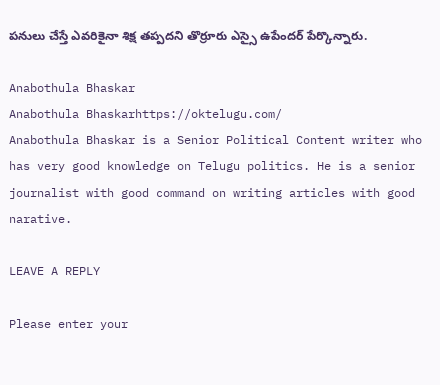పనులు చేస్తే ఎవరికైనా శిక్ష తప్పదని తొర్రూరు ఎస్సై ఉపేందర్ పేర్కొన్నారు.

Anabothula Bhaskar
Anabothula Bhaskarhttps://oktelugu.com/
Anabothula Bhaskar is a Senior Political Content writer who has very good knowledge on Telugu politics. He is a senior journalist with good command on writing articles with good narative.

LEAVE A REPLY

Please enter your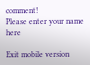comment!
Please enter your name here

Exit mobile version